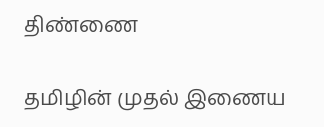திண்ணை

தமிழின் முதல் இணைய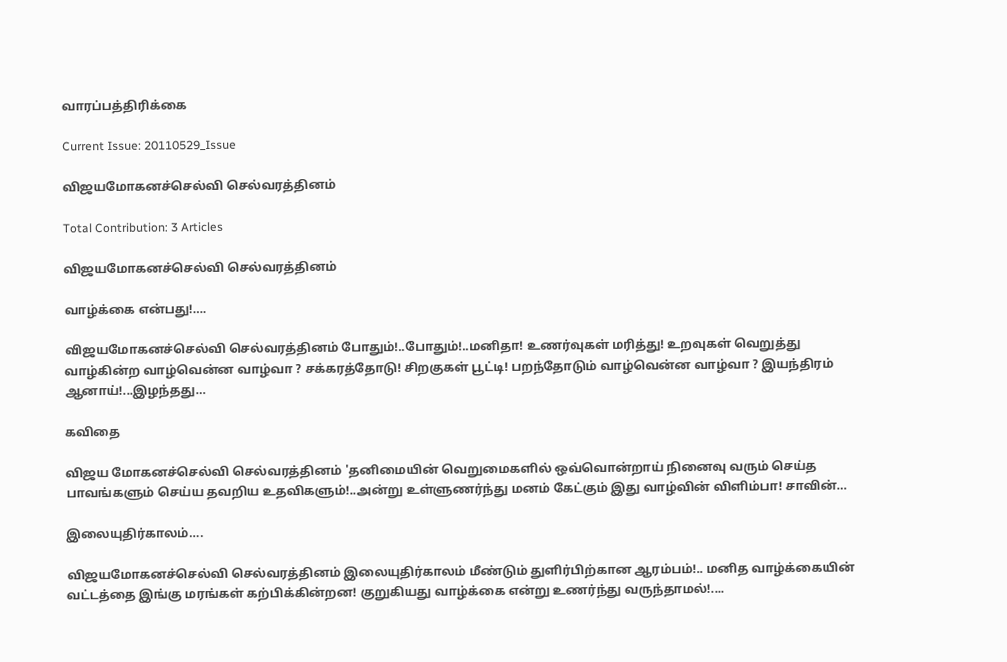வாரப்பத்திரிக்கை

Current Issue: 20110529_Issue

விஜயமோகனச்செல்வி செல்வரத்தினம்

Total Contribution: 3 Articles

விஜயமோகனச்செல்வி செல்வரத்தினம்

வாழ்க்கை என்பது!….

விஜயமோகனச்செல்வி செல்வரத்தினம் போதும்!..போதும்!..மனிதா! உணர்வுகள் மரித்து! உறவுகள் வெறுத்து வாழ்கின்ற வாழ்வென்ன வாழ்வா ? சக்கரத்தோடு! சிறகுகள் பூட்டி! பறந்தோடும் வாழ்வென்ன வாழ்வா ? இயந்திரம் ஆனாய்!...இழந்தது…

கவிதை

விஜய மோகனச்செல்வி செல்வரத்தினம் 'தனிமையின் வெறுமைகளில் ஒவ்வொன்றாய் நினைவு வரும் செய்த பாவங்களும் செய்ய தவறிய உதவிகளும்!..அன்று உள்ளுணர்ந்து மனம் கேட்கும் இது வாழ்வின் விளிம்பா! சாவின்…

இலையுதிர்காலம்….

விஜயமோகனச்செல்வி செல்வரத்தினம் இலையுதிர்காலம் மீண்டும் துளிர்பிற்கான ஆரம்பம்!.. மனித வாழ்க்கையின் வட்டத்தை இங்கு மரங்கள் கற்பிக்கின்றன! குறுகியது வாழ்க்கை என்று உணர்ந்து வருந்தாமல்!....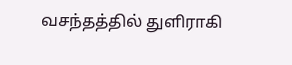வசந்தத்தில் துளிராகி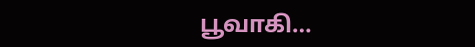பூவாகி…